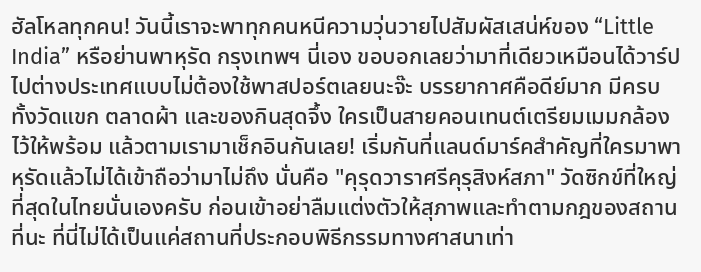ฮัลโหลทุกคน! วันนี้เราจะพาทุกคนหนีความวุ่นวายไปสัมผัสเสน่ห์ของ “Little India” หรือย่านพาหุรัด กรุงเทพฯ นี่เอง ขอบอกเลยว่ามาที่เดียวเหมือนได้วาร์ปไปต่างประเทศแบบไม่ต้องใช้พาสปอร์ตเลยนะจ๊ะ บรรยากาศคือดีย์มาก มีครบทั้งวัดแขก ตลาดผ้า และของกินสุดจึ้ง ใครเป็นสายคอนเทนต์เตรียมเมมกล้องไว้ให้พร้อม แล้วตามเรามาเช็กอินกันเลย! เริ่มกันที่แลนด์มาร์คสำคัญที่ใครมาพาหุรัดแล้วไม่ได้เข้าถือว่ามาไม่ถึง นั่นคือ "คุรุดวาราศรีคุรุสิงห์สภา" วัดซิกข์ที่ใหญ่ที่สุดในไทยนั่นเองครับ ก่อนเข้าอย่าลืมแต่งตัวให้สุภาพและทำตามกฎของสถานที่นะ ที่นี่ไม่ได้เป็นแค่สถานที่ประกอบพิธีกรรมทางศาสนาเท่า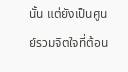นั้น แต่ยังเป็นศูนย์รวมจิตใจที่ต้อน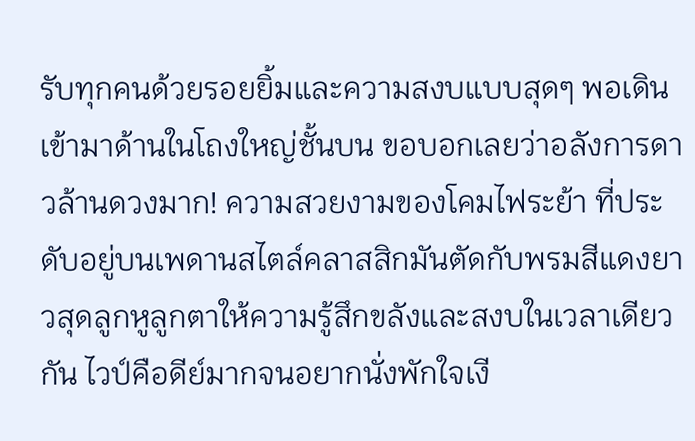รับทุกคนด้วยรอยยิ้มและความสงบแบบสุดๆ พอเดินเข้ามาด้านในโถงใหญ่ชั้นบน ขอบอกเลยว่าอลังการดาวล้านดวงมาก! ความสวยงามของโคมไฟระย้า ที่ประดับอยู่บนเพดานสไตล์คลาสสิกมันตัดกับพรมสีแดงยาวสุดลูกหูลูกตาให้ความรู้สึกขลังและสงบในเวลาเดียวกัน ไวป์คือดีย์มากจนอยากนั่งพักใจเงี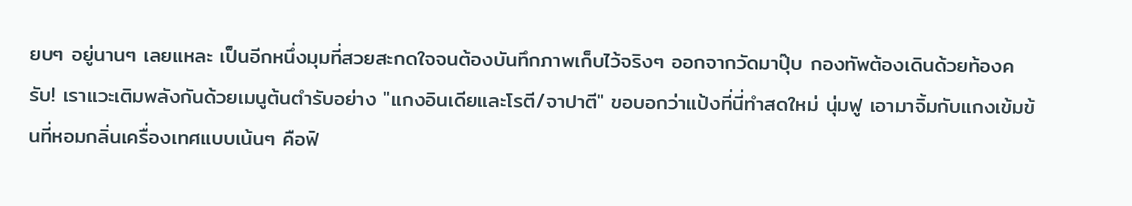ยบๆ อยู่นานๆ เลยแหละ เป็นอีกหนึ่งมุมที่สวยสะกดใจจนต้องบันทึกภาพเก็บไว้จริงๆ ออกจากวัดมาปุ๊บ กองทัพต้องเดินด้วยท้องครับ! เราแวะเติมพลังกันด้วยเมนูต้นตำรับอย่าง "แกงอินเดียและโรตี/จาปาตี" ขอบอกว่าแป้งที่นี่ทำสดใหม่ นุ่มฟู เอามาจิ้มกับแกงเข้มข้นที่หอมกลิ่นเครื่องเทศแบบเน้นๆ คือฟิ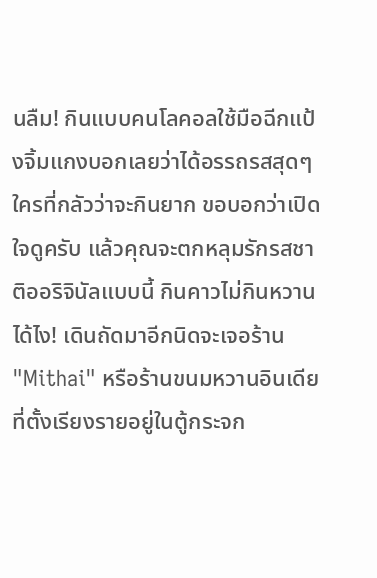นลืม! กินแบบคนโลคอลใช้มือฉีกแป้งจิ้มแกงบอกเลยว่าได้อรรถรสสุดๆ ใครที่กลัวว่าจะกินยาก ขอบอกว่าเปิดใจดูครับ แล้วคุณจะตกหลุมรักรสชาติออริจินัลแบบนี้ กินคาวไม่กินหวานได้ไง! เดินถัดมาอีกนิดจะเจอร้าน "Mithai" หรือร้านขนมหวานอินเดีย ที่ตั้งเรียงรายอยู่ในตู้กระจก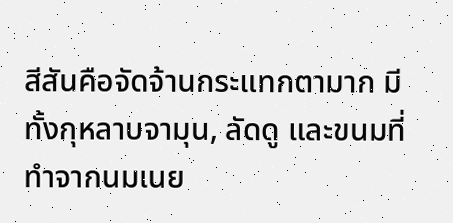สีสันคือจัดจ้านกระแทกตามาก มีทั้งกุหลาบจามุน, ลัดดู และขนมที่ทำจากนมเนย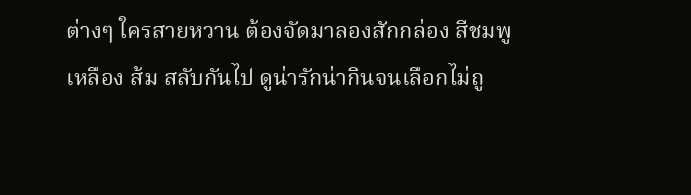ต่างๆ ใครสายหวาน ต้องจัดมาลองสักกล่อง สีชมพู เหลือง ส้ม สลับกันไป ดูน่ารักน่ากินจนเลือกไม่ถู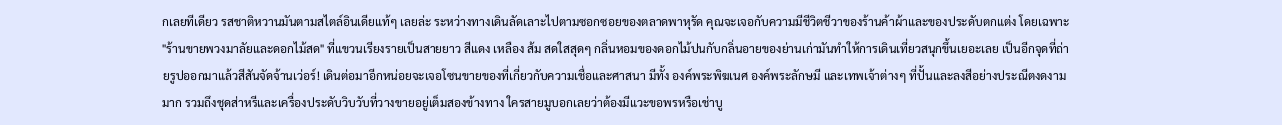กเลยทีเดียว รสชาติหวานมันตามสไตล์อินเดียแท้ๆ เลยล่ะ ระหว่างทางเดินลัดเลาะไปตามซอกซอยของตลาดพาหุรัด คุณจะเจอกับความมีชีวิตชีวาของร้านค้าผ้าและของประดับตกแต่ง โดยเฉพาะ "ร้านขายพวงมาลัยและดอกไม้สด" ที่แขวนเรียงรายเป็นสายยาว สีแดง เหลือง ส้ม สดใสสุดๆ กลิ่นหอมของดอกไม้ปนกับกลิ่นอายของย่านเก่ามันทำให้การเดินเที่ยวสนุกขึ้นเยอะเลย เป็นอีกจุดที่ถ่ายรูปออกมาแล้วสีสันจัดจ้านเว่อร์! เดินต่อมาอีกหน่อยจะเจอโซนขายของที่เกี่ยวกับความเชื่อและศาสนา มีทั้ง องค์พระพิฆเนศ องค์พระลักษมี และเทพเจ้าต่างๆ ที่ปั้นและลงสีอย่างประณีตงดงามมาก รวมถึงชุดส่าหรีและเครื่องประดับวิบวับที่วางขายอยู่เต็มสองข้างทาง ใครสายมูบอกเลยว่าต้องมีแวะขอพรหรือเช่าบู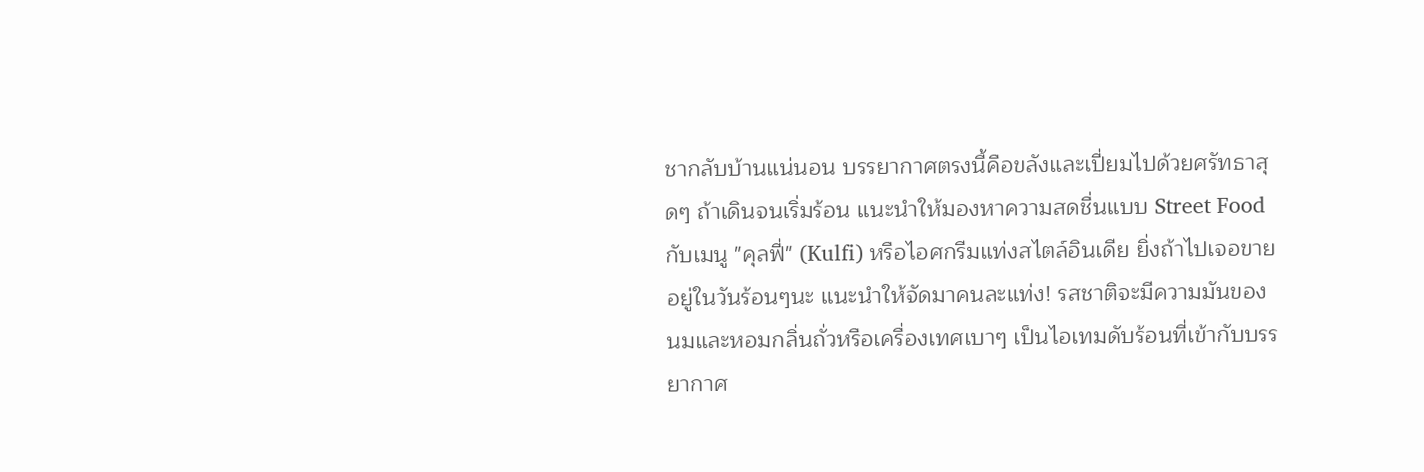ชากลับบ้านแน่นอน บรรยากาศตรงนี้คือขลังและเปี่ยมไปด้วยศรัทธาสุดๆ ถ้าเดินจนเริ่มร้อน แนะนำให้มองหาความสดชื่นแบบ Street Food กับเมนู "คุลฟี่" (Kulfi) หรือไอศกรีมแท่งสไตล์อินเดีย ยิ่งถ้าไปเจอขายอยู่ในวันร้อนๆนะ แนะนำให้จัดมาคนละแท่ง! รสชาติจะมีความมันของนมและหอมกลิ่นถั่วหรือเครื่องเทศเบาๆ เป็นไอเทมดับร้อนที่เข้ากับบรรยากาศ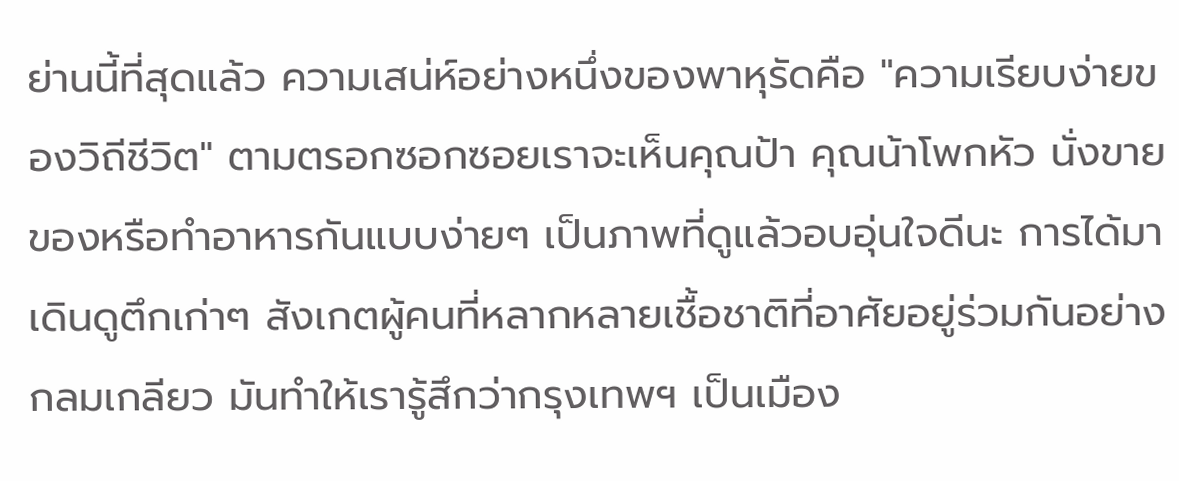ย่านนี้ที่สุดแล้ว ความเสน่ห์อย่างหนึ่งของพาหุรัดคือ "ความเรียบง่ายของวิถีชีวิต" ตามตรอกซอกซอยเราจะเห็นคุณป้า คุณน้าโพกหัว นั่งขายของหรือทำอาหารกันแบบง่ายๆ เป็นภาพที่ดูแล้วอบอุ่นใจดีนะ การได้มาเดินดูตึกเก่าๆ สังเกตผู้คนที่หลากหลายเชื้อชาติที่อาศัยอยู่ร่วมกันอย่างกลมเกลียว มันทำให้เรารู้สึกว่ากรุงเทพฯ เป็นเมือง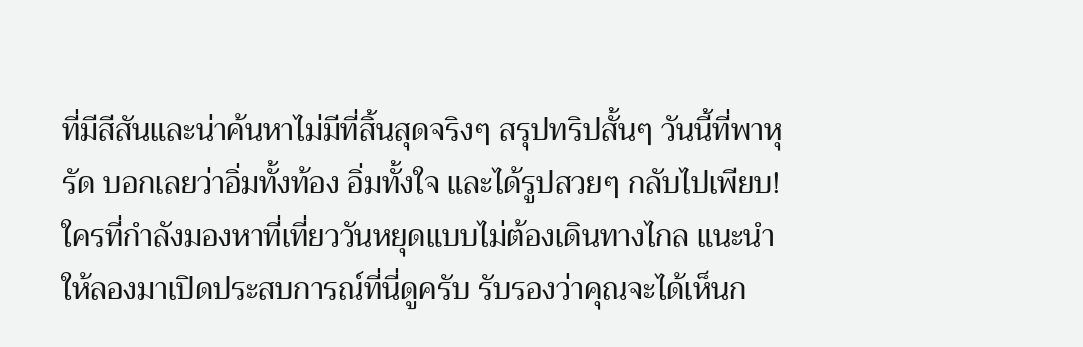ที่มีสีสันและน่าค้นหาไม่มีที่สิ้นสุดจริงๆ สรุปทริปสั้นๆ วันนี้ที่พาหุรัด บอกเลยว่าอิ่มทั้งท้อง อิ่มทั้งใจ และได้รูปสวยๆ กลับไปเพียบ! ใครที่กำลังมองหาที่เที่ยววันหยุดแบบไม่ต้องเดินทางไกล แนะนำให้ลองมาเปิดประสบการณ์ที่นี่ดูครับ รับรองว่าคุณจะได้เห็นก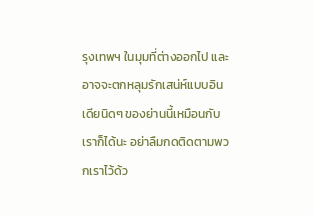รุงเทพฯ ในมุมที่ต่างออกไป และอาจจะตกหลุมรักเสน่ห์แบบอินเดียนิดๆ ของย่านนี้เหมือนกับเราก็ได้นะ อย่าลืมกดติดตามพวกเราไว้ด้ว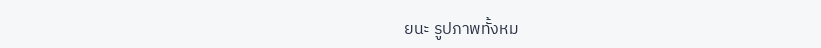ยนะ รูปภาพทั้งหม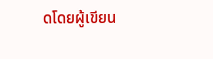ดโดยผู้เขียน